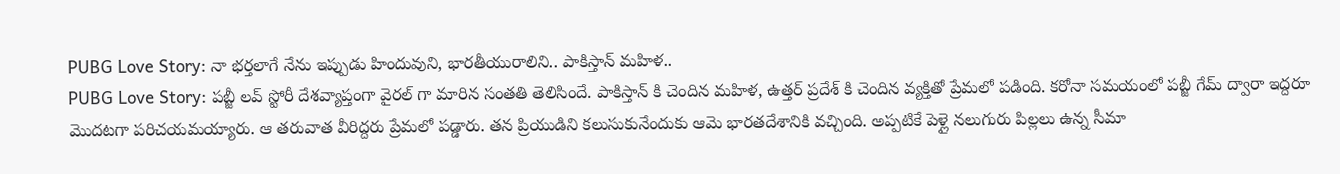PUBG Love Story: నా భర్తలాగే నేను ఇప్పుడు హిందువుని, భారతీయురాలిని.. పాకిస్తాన్ మహిళ..
PUBG Love Story: పబ్జీ లవ్ స్టోరీ దేశవ్యాప్తంగా వైరల్ గా మారిన సంతతి తెలిసిందే. పాకిస్తాన్ కి చెందిన మహిళ, ఉత్తర్ ప్రదేశ్ కి చెందిన వ్యక్తితో ప్రేమలో పడింది. కరోనా సమయంలో పబ్జీ గేమ్ ద్వారా ఇద్దరూ మొదటగా పరిచయమయ్యారు. ఆ తరువాత వీరిద్దరు ప్రేమలో పడ్డారు. తన ప్రియుడిని కలుసుకునేందుకు ఆమె భారతదేశానికి వచ్చింది. అప్పటికే పెళ్లై నలుగురు పిల్లలు ఉన్న సీమా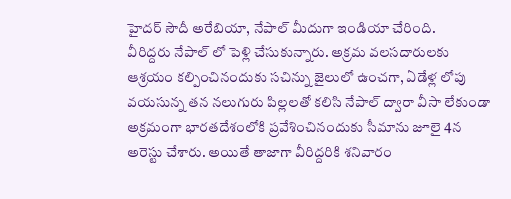హైదర్ సౌదీ అరేబియా, నేపాల్ మీదుగా ఇండియా చేరింది.
వీరిద్దరు నేపాల్ లో పెళ్లి చేసుకున్నారు. అక్రమ వలసదారులకు ఆశ్రయం కల్పించినందుకు సచిన్ను జైలులో ఉంచగా, ఏడేళ్ల లోపు వయసున్న తన నలుగురు పిల్లలతో కలిసి నేపాల్ ద్వారా వీసా లేకుండా అక్రమంగా భారతదేశంలోకి ప్రవేశించినందుకు సీమాను జూలై 4న అరెస్టు చేశారు. అయితే తాజాగా వీరిద్దరికి శనివారం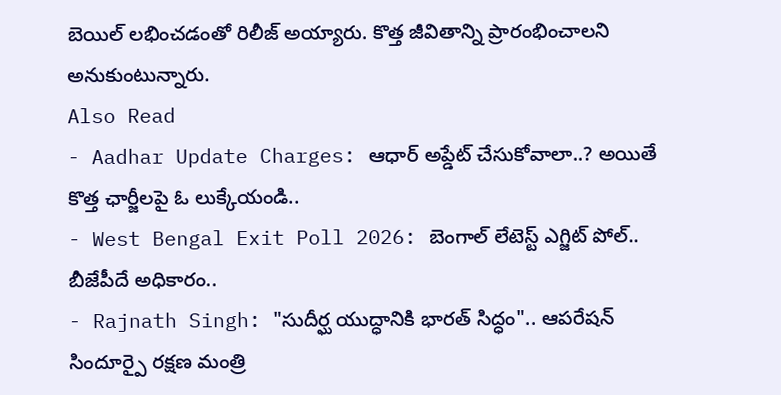బెయిల్ లభించడంతో రిలీజ్ అయ్యారు. కొత్త జీవితాన్ని ప్రారంభించాలని అనుకుంటున్నారు.
Also Read
- Aadhar Update Charges: ఆధార్ అప్డేట్ చేసుకోవాలా..? అయితే కొత్త ఛార్జీలపై ఓ లుక్కేయండి..
- West Bengal Exit Poll 2026: బెంగాల్ లేటెస్ట్ ఎగ్జిట్ పోల్.. బీజేపీదే అధికారం..
- Rajnath Singh: "సుదీర్ఘ యుద్ధానికి భారత్ సిద్ధం".. ఆపరేషన్ సిందూర్పై రక్షణ మంత్రి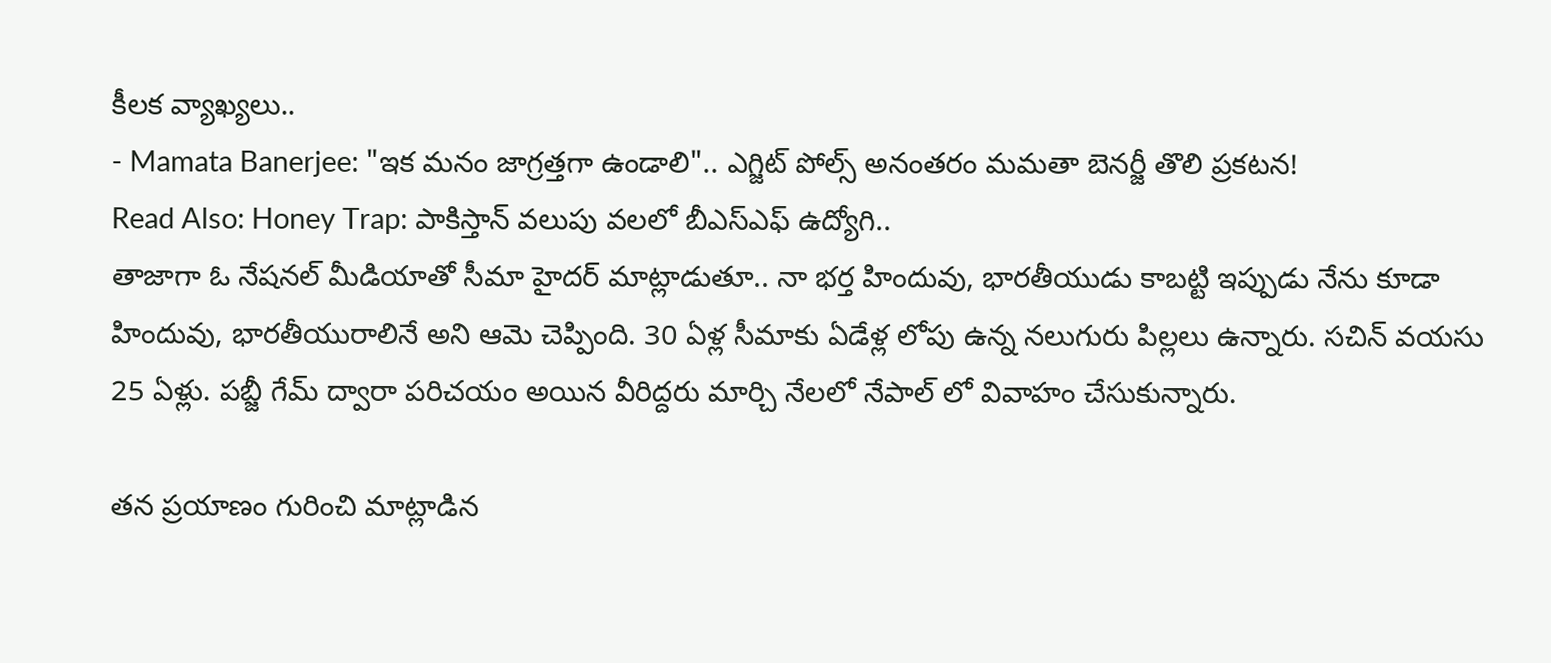కీలక వ్యాఖ్యలు..
- Mamata Banerjee: "ఇక మనం జాగ్రత్తగా ఉండాలి".. ఎగ్జిట్ పోల్స్ అనంతరం మమతా బెనర్జీ తొలి ప్రకటన!
Read Also: Honey Trap: పాకిస్తాన్ వలుపు వలలో బీఎస్ఎఫ్ ఉద్యోగి..
తాజాగా ఓ నేషనల్ మీడియాతో సీమా హైదర్ మాట్లాడుతూ.. నా భర్త హిందువు, భారతీయుడు కాబట్టి ఇప్పుడు నేను కూడా హిందువు, భారతీయురాలినే అని ఆమె చెప్పింది. 30 ఏళ్ల సీమాకు ఏడేళ్ల లోపు ఉన్న నలుగురు పిల్లలు ఉన్నారు. సచిన్ వయసు 25 ఏళ్లు. పబ్జీ గేమ్ ద్వారా పరిచయం అయిన వీరిద్దరు మార్చి నేలలో నేపాల్ లో వివాహం చేసుకున్నారు.

తన ప్రయాణం గురించి మాట్లాడిన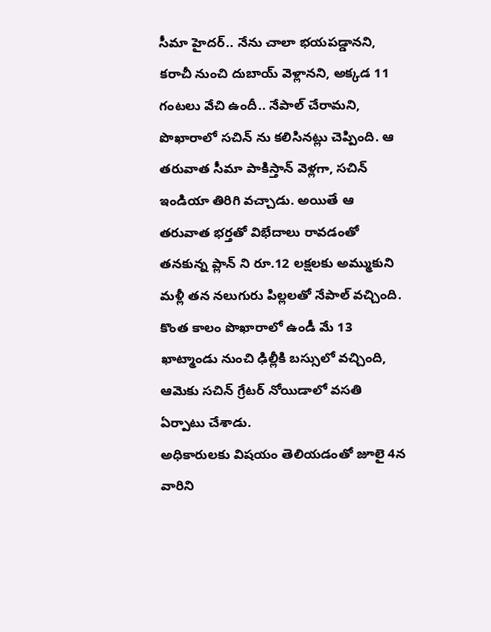సీమా హైదర్.. నేను చాలా భయపడ్డానని, కరాచీ నుంచి దుబాయ్ వెళ్లానని, అక్కడ 11 గంటలు వేచి ఉందీ.. నేపాల్ చేరామని, పొఖారాలో సచిన్ ను కలిసినట్లు చెప్పింది. ఆ తరువాత సీమా పాకిస్తాన్ వెళ్లగా, సచిన్ ఇండియా తిరిగి వచ్చాడు. అయితే ఆ తరువాత భర్తతో విభేదాలు రావడంతో తనకున్న ప్లాన్ ని రూ.12 లక్షలకు అమ్ముకుని మళ్లీ తన నలుగురు పిల్లలతో నేపాల్ వచ్చింది. కొంత కాలం పొఖారాలో ఉండీ మే 13 ఖాట్మాండు నుంచి ఢిల్లీకి బస్సులో వచ్చింది, ఆమెకు సచిన్ గ్రేటర్ నోయిడాలో వసతి ఏర్పాటు చేశాడు.
అధికారులకు విషయం తెలియడంతో జూలై 4న వారిని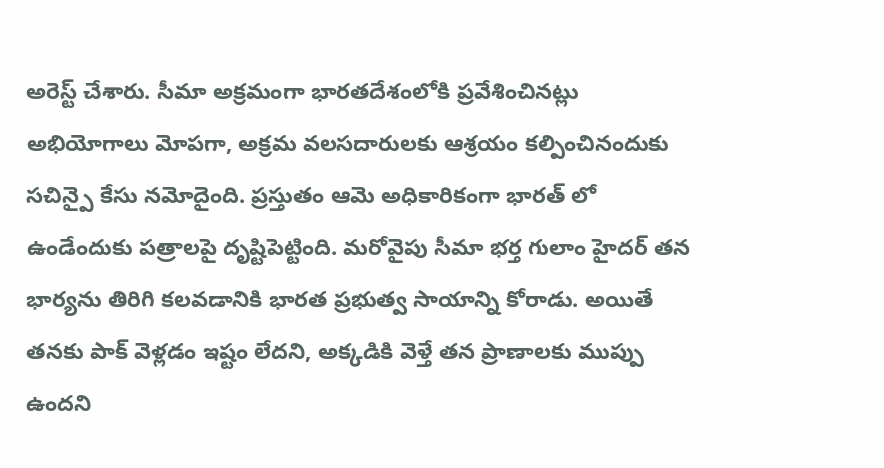అరెస్ట్ చేశారు. సీమా అక్రమంగా భారతదేశంలోకి ప్రవేశించినట్లు అభియోగాలు మోపగా, అక్రమ వలసదారులకు ఆశ్రయం కల్పించినందుకు సచిన్పై కేసు నమోదైంది. ప్రస్తుతం ఆమె అధికారికంగా భారత్ లో ఉండేందుకు పత్రాలపై దృష్టిపెట్టింది. మరోవైపు సీమా భర్త గులాం హైదర్ తన భార్యను తిరిగి కలవడానికి భారత ప్రభుత్వ సాయాన్ని కోరాడు. అయితే తనకు పాక్ వెళ్లడం ఇష్టం లేదని, అక్కడికి వెళ్తే తన ప్రాణాలకు ముప్పు ఉందని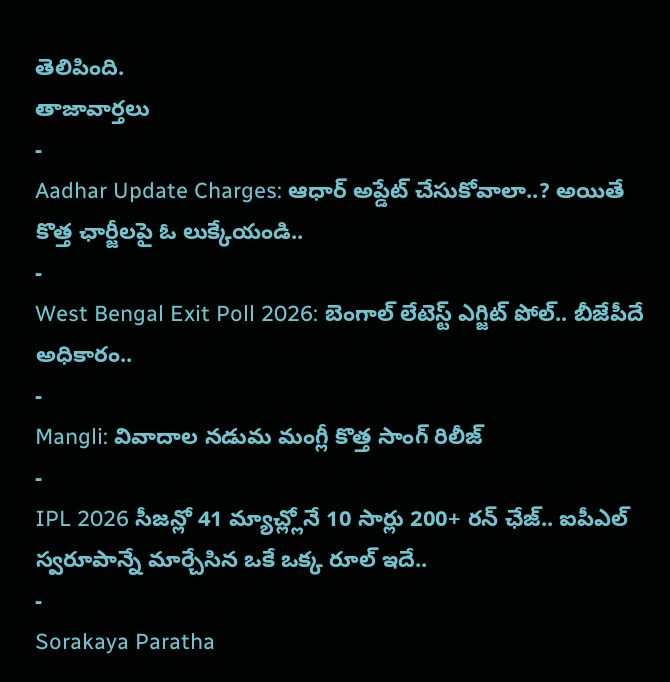తెలిపింది.
తాజావార్తలు
-
Aadhar Update Charges: ఆధార్ అప్డేట్ చేసుకోవాలా..? అయితే కొత్త ఛార్జీలపై ఓ లుక్కేయండి..
-
West Bengal Exit Poll 2026: బెంగాల్ లేటెస్ట్ ఎగ్జిట్ పోల్.. బీజేపీదే అధికారం..
-
Mangli: వివాదాల నడుమ మంగ్లీ కొత్త సాంగ్ రిలీజ్
-
IPL 2026 సీజన్లో 41 మ్యాచ్ల్లోనే 10 సార్లు 200+ రన్ ఛేజ్.. ఐపీఎల్ స్వరూపాన్నే మార్చేసిన ఒకే ఒక్క రూల్ ఇదే..
-
Sorakaya Paratha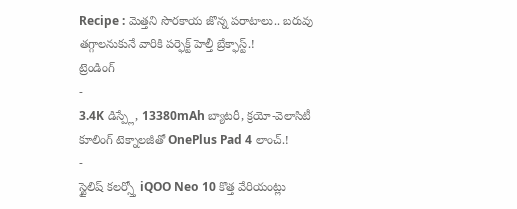Recipe : మెత్తని సొరకాయ జొన్న పరాటాలు.. బరువు తగ్గాలనుకునే వారికి పర్ఫెక్ట్ హెల్తీ బ్రేక్ఫాస్ట్.!
ట్రెండింగ్
-
3.4K డిస్ప్లే, 13380mAh బ్యాటరీ, క్రయో-వెలాసిటీ కూలింగ్ టెక్నాలజీతో OnePlus Pad 4 లాంచ్.!
-
స్టైలిష్ కలర్స్తో iQOO Neo 10 కొత్త వేరియంట్లు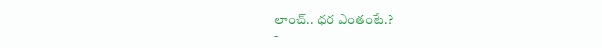లాంచ్.. ధర ఎంతంటే.?
-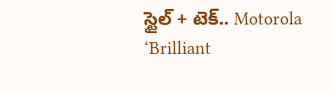స్టైల్ + టెక్.. Motorola ‘Brilliant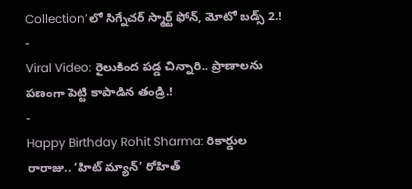Collection’లో సిగ్నేచర్ స్మార్ట్ ఫోన్, మోటో బడ్స్ 2.!
-
Viral Video: రైలుకింద పడ్డ చిన్నారి.. ప్రాణాలను పణంగా పెట్టి కాపాడిన తండ్రి.!
-
Happy Birthday Rohit Sharma: రికార్డుల రారాజు.. ‘హిట్ మ్యాన్’ రోహిత్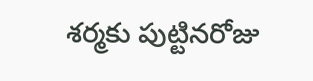శర్మకు పుట్టినరోజు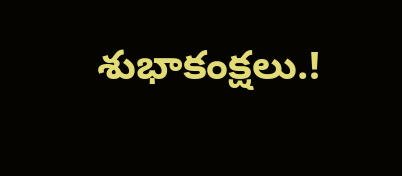శుభాకంక్షలు.!